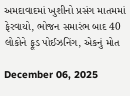અમદાવાદમાં ખુશીનો પ્રસંગ માતમમાં ફેરવાયો, ભોજન સમારંભ બાદ 40 લોકોને ફૂડ પોઈઝનિંગ, એકનું મોત

December 06, 2025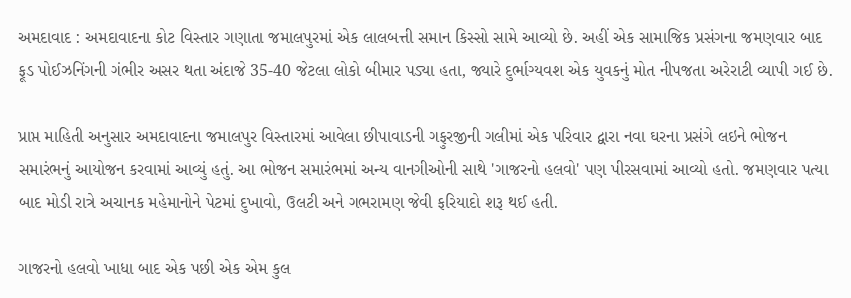અમદાવાદ : અમદાવાદના કોટ વિસ્તાર ગણાતા જમાલપુરમાં એક લાલબત્તી સમાન કિસ્સો સામે આવ્યો છે. અહીં એક સામાજિક પ્રસંગના જમણવાર બાદ ફૂડ પોઈઝનિંગની ગંભીર અસર થતા અંદાજે 35-40 જેટલા લોકો બીમાર પડ્યા હતા, જ્યારે દુર્ભાગ્યવશ એક યુવકનું મોત નીપજતા અરેરાટી વ્યાપી ગઈ છે.

પ્રાપ્ત માહિતી અનુસાર અમદાવાદના જમાલપુર વિસ્તારમાં આવેલા છીપાવાડની ગફુરજીની ગલીમાં એક પરિવાર દ્વારા નવા ઘરના પ્રસંગે લઇને ભોજન સમારંભનું આયોજન કરવામાં આવ્યું હતું. આ ભોજન સમારંભમાં અન્ય વાનગીઓની સાથે 'ગાજરનો હલવો' પણ પીરસવામાં આવ્યો હતો. જમણવાર પત્યા બાદ મોડી રાત્રે અચાનક મહેમાનોને પેટમાં દુખાવો, ઉલટી અને ગભરામણ જેવી ફરિયાદો શરૂ થઈ હતી.

ગાજરનો હલવો ખાધા બાદ એક પછી એક એમ કુલ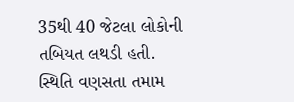35થી 40 જેટલા લોકોની તબિયત લથડી હતી. સ્થિતિ વણસતા તમામ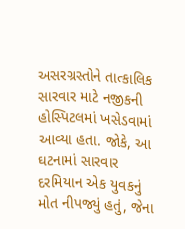અસરગ્રસ્તોને તાત્કાલિક સારવાર માટે નજીકની હોસ્પિટલમાં ખસેડવામાં આવ્યા હતા. જોકે, આ ઘટનામાં સારવાર દરમિયાન એક યુવકનું મોત નીપજ્યું હતું, જેના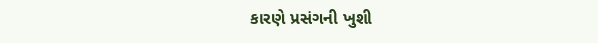કારણે પ્રસંગની ખુશી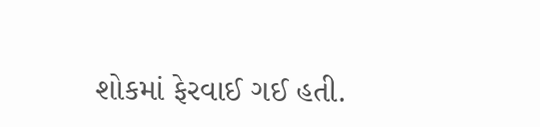શોકમાં ફેરવાઈ ગઈ હતી.